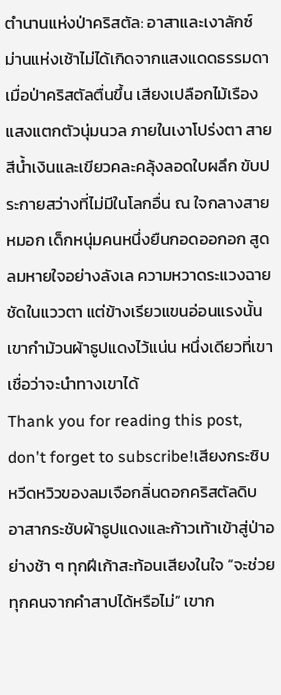ตำนานแห่งป่าคริสตัล: อาสาและเงาลักซ์
ม่านแห่งเช้าไม่ได้เกิดจากแสงแดดธรรมดา เมื่อป่าคริสตัลตื่นขึ้น เสียงเปลือกไม้เรืองแสงแตกตัวนุ่มนวล ภายในเงาโปร่งตา สายสีน้ำเงินและเขียวคละคลุ้งลอดใบผลึก ขับประกายสว่างที่ไม่มีในโลกอื่น ณ ใจกลางสายหมอก เด็กหนุ่มคนหนึ่งยืนกอดออกอก สูดลมหายใจอย่างลังเล ความหวาดระแวงฉายชัดในแววตา แต่ข้างเรียวแขนอ่อนแรงนั้น เขากำม้วนผ้าธูปแดงไว้แน่น หนึ่งเดียวที่เขาเชื่อว่าจะนำทางเขาได้
Thank you for reading this post, don't forget to subscribe!เสียงกระซิบหวีดหวิวของลมเจือกลิ่นดอกคริสตัลดิบ อาสากระชับผ้าธูปแดงและก้าวเท้าเข้าสู่ป่าอย่างช้า ๆ ทุกฝีเก้าสะท้อนเสียงในใจ “จะช่วยทุกคนจากคำสาปได้หรือไม่” เขาก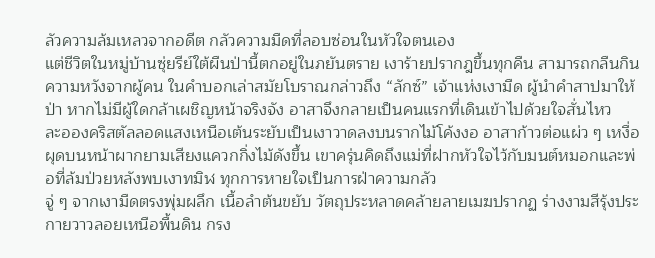ลัวความล้มเหลวจากอดีต กลัวความมืดที่ลอบซ่อนในหัวใจตนเอง
แต่ชีวิตในหมู่บ้านซุ่ยรีย์ใต้ผืนป่านี้ตกอยู่ในภยันตราย เงาร้ายปรากฎขึ้นทุกคืน สามารถกลืนกินความหวังจากผู้คน ในคำบอกเล่าสมัยโบราณกล่าวถึง “ลักซ์” เจ้าแห่งเงามืด ผู้นำคำสาปมาให้ป่า หากไม่มีผู้ใดกล้าเผชิญหน้าจริงจัง อาสาจึงกลายเป็นคนแรกที่เดินเข้าไปด้วยใจสั่นไหว
ละอองคริสตัลลอดแสงเหนือเต้นระยับเป็นเงาวาดลงบนรากไม้โค้งงอ อาสาก้าวต่อแผ่ว ๆ เหงื่อผุดบนหน้าผากยามเสียงแควกกิ่งไม้ดังขึ้น เขาครุ่นคิดถึงแม่ที่ฝากหัวใจไว้กับมนต์หมอกและพ่อที่ล้มป่วยหลังพบเงาทมิฬ ทุกการหายใจเป็นการฝ่าความกลัว
จู่ ๆ จากเงามืดตรงพุ่มผลึก เนื้อลำต้นขยับ วัตถุประหลาดคล้ายลายเมฆปรากฏ ร่างงามสีรุ้งประกายวาวลอยเหนือพื้นดิน กรง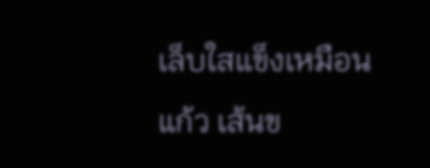เล็บใสแข็งเหมือนแก้ว เส้นข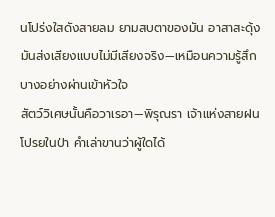นโปร่งใสดังสายลม ยามสบตาของมัน อาสาสะดุ้ง มันส่งเสียงแบบไม่มีเสียงจริง—เหมือนความรู้สึกบางอย่างผ่านเข้าหัวใจ
สัตว์วิเศษนั้นคือวาเรอา—พิรุณรา เจ้าแห่งสายฝนโปรยในป่า คำเล่าขานว่าผู้ใดได้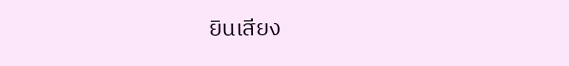ยินเสียง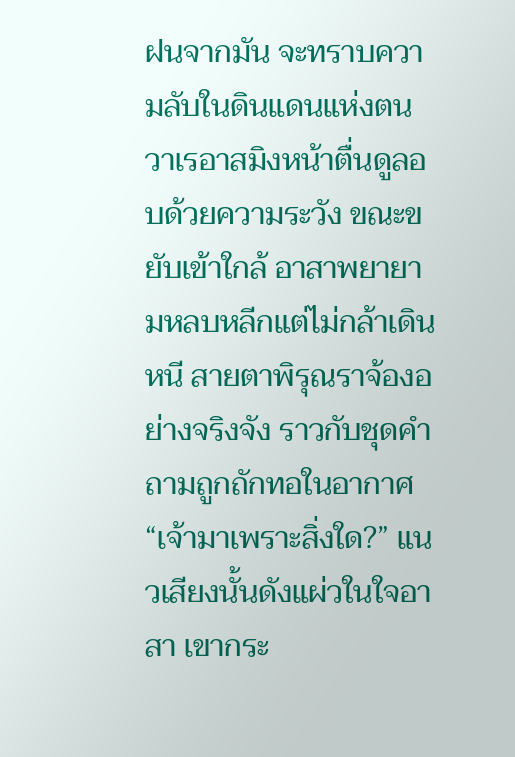ฝนจากมัน จะทราบความลับในดินแดนแห่งตน วาเรอาสมิงหน้าตื่นดูลอบด้วยความระวัง ขณะขยับเข้าใกล้ อาสาพยายามหลบหลีกแต่ไม่กล้าเดินหนี สายตาพิรุณราจ้องอย่างจริงจัง ราวกับชุดคำถามถูกถักทอในอากาศ
“เจ้ามาเพราะสิ่งใด?” แนวเสียงนั้นดังแผ่วในใจอาสา เขากระ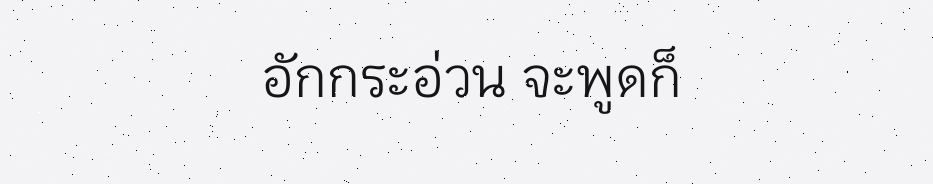อักกระอ่วน จะพูดก็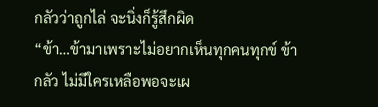กลัวว่าถูกไล่ จะนิ่งก็รู้สึกผิด
“ข้า…ข้ามาเพราะไม่อยากเห็นทุกคนทุกข์ ข้ากลัว ไม่มีใครเหลือพอจะเผ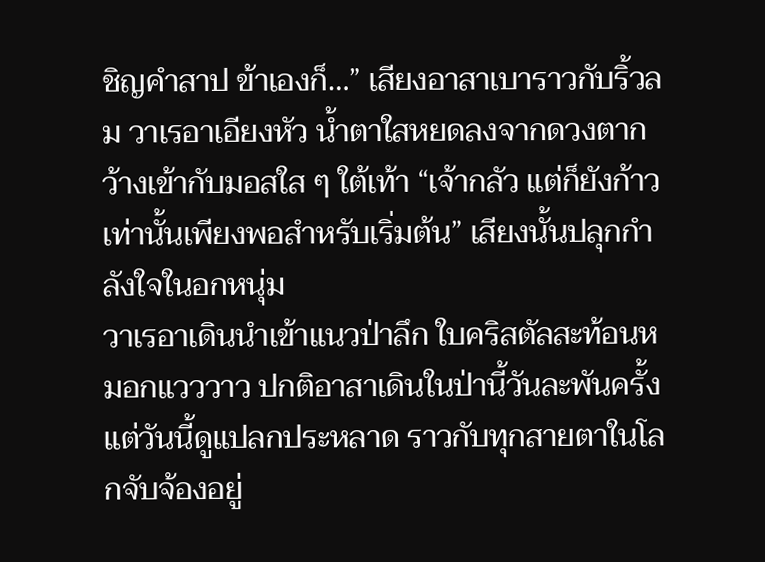ชิญคำสาป ข้าเองก็…” เสียงอาสาเบาราวกับริ้วลม วาเรอาเอียงหัว น้ำตาใสหยดลงจากดวงตากว้างเข้ากับมอสใส ๆ ใต้เท้า “เจ้ากลัว แต่ก็ยังก้าว เท่านั้นเพียงพอสำหรับเริ่มต้น” เสียงนั้นปลุกกำลังใจในอกหนุ่ม
วาเรอาเดินนำเข้าแนวป่าลึก ใบคริสตัลสะท้อนหมอกแวววาว ปกติอาสาเดินในป่านี้วันละพันครั้ง แต่วันนี้ดูแปลกประหลาด ราวกับทุกสายตาในโลกจับจ้องอยู่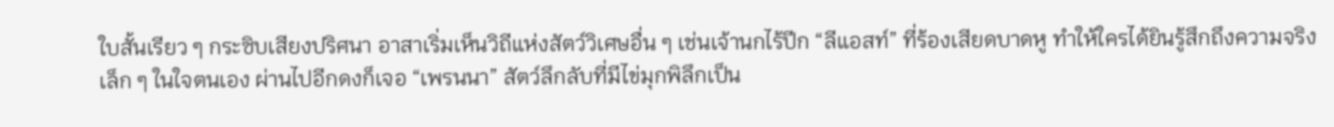ใบสั้นเรียว ๆ กระซิบเสียงปริศนา อาสาเริ่มเห็นวิถีแห่งสัตว์วิเศษอื่น ๆ เช่นเจ้านกไร้ปีก “ลีแอสท์” ที่ร้องเสียดบาดหู ทำให้ใครได้ยินรู้สึกถึงความจริงเล็ก ๆ ในใจตนเอง ผ่านไปอีกดงก็เจอ “เพรนนา” สัตว์ลึกลับที่มีไข่มุกพิลึกเป็น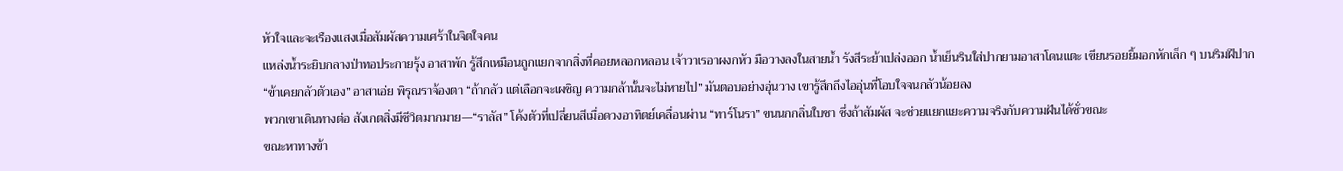หัวใจและจะเรืองแสงเมื่อสัมผัสความเศร้าในจิตใจคน
แหล่งน้ำระยิบกลางป่าทอประกายรุ้ง อาสาพัก รู้สึกเหมือนถูกแยกจากสิ่งที่คอยหลอกหลอน เจ้าวาเรอาผงกหัว มือวางลงในสายน้ำ รังสีระย้าเปล่งออก น้ำเย็นรินใส่ปากยามอาสาโดนแตะ เขียนรอยยิ้มอกหักเล็ก ๆ บนริมฝีปาก
“ข้าเคยกลัวตัวเอง” อาสาเอ่ย พิรุณราจ้องตา “ถ้ากลัว แต่เลือกจะเผชิญ ความกล้านั้นจะไม่หายไป” มันตอบอย่างอุ่นวาง เขารู้สึกถึงไออุ่นที่โอบใจจนกลัวน้อยลง
พวกเขาเดินทางต่อ สังเกตสิ่งมีชีวิตมากมาย—“ราลัส” โค้งตัวที่เปลี่ยนสีเมื่อดวงอาทิตย์เคลื่อนผ่าน “ทาร์โนรา” ขนนกกลิ่นใบชา ซึ่งถ้าสัมผัส จะช่วยแยกแยะความจริงกับความฝันได้ชั่วขณะ
ขณะหาทางข้า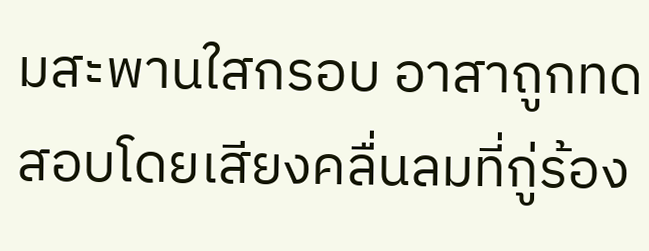มสะพานใสกรอบ อาสาถูกทดสอบโดยเสียงคลื่นลมที่กู่ร้อง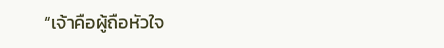“เจ้าคือผู้ถือหัวใจ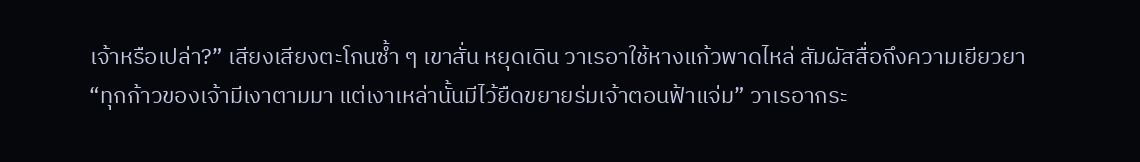เจ้าหรือเปล่า?” เสียงเสียงตะโกนซ้ำ ๆ เขาสั่น หยุดเดิน วาเรอาใช้หางแก้วพาดไหล่ สัมผัสสื่อถึงความเยียวยา
“ทุกก้าวของเจ้ามีเงาตามมา แต่เงาเหล่านั้นมีไว้ยืดขยายร่มเจ้าตอนฟ้าแจ่ม” วาเรอากระ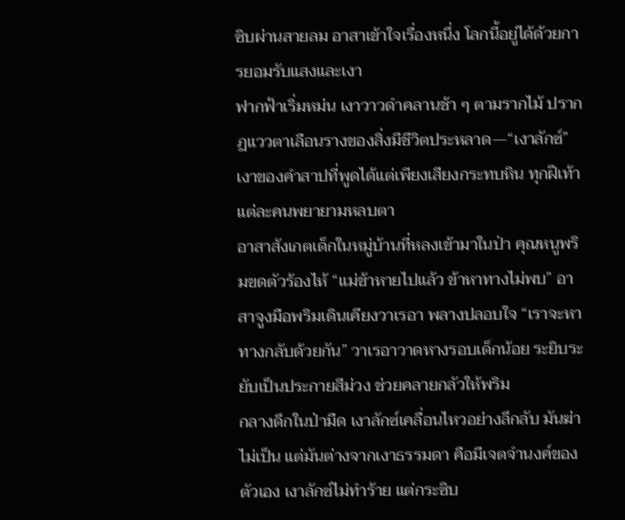ซิบผ่านสายลม อาสาเข้าใจเรื่องหนึ่ง โลกนี้อยู่ได้ด้วยการยอมรับแสงและเงา
ฟากฟ้าเริ่มหม่น เงาวาวดำคลานช้า ๆ ตามรากไม้ ปรากฏแววตาเลือนรางของสิ่งมีชีวิตประหลาด—“เงาลักซ์” เงาของคำสาปที่พูดได้แต่เพียงเสียงกระทบหิน ทุกฝีเท้าแต่ละคนพยายามหลบตา
อาสาสังเกตเด็กในหมู่บ้านที่หลงเข้ามาในป่า คุณหนูพริมขดตัวร้องไห้ “แม่ข้าหายไปแล้ว ข้าหาทางไม่พบ” อาสาจูงมือพริมเดินเคียงวาเรอา พลางปลอบใจ “เราจะหาทางกลับด้วยกัน” วาเรอาวาดหางรอบเด็กน้อย ระยิบระยับเป็นประกายสีม่วง ช่วยคลายกลัวให้พริม
กลางดึกในป่ามืด เงาลักซ์เคลื่อนไหวอย่างลึกลับ มันฆ่าไม่เป็น แต่มันต่างจากเงาธรรมดา คือมีเจตจำนงค์ของตัวเอง เงาลักซ์ไม่ทำร้าย แต่กระซิบ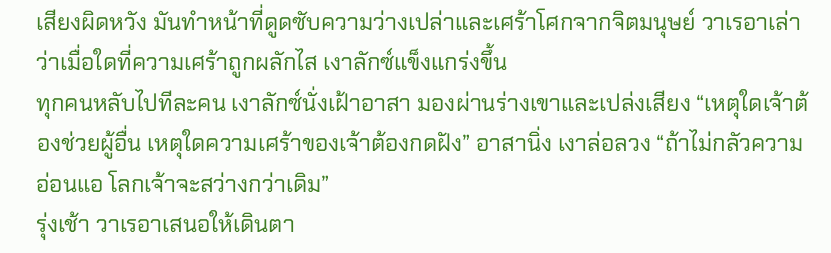เสียงผิดหวัง มันทำหน้าที่ดูดซับความว่างเปล่าและเศร้าโศกจากจิตมนุษย์ วาเรอาเล่าว่าเมื่อใดที่ความเศร้าถูกผลักไส เงาลักซ์แข็งแกร่งขึ้น
ทุกคนหลับไปทีละคน เงาลักซ์นั่งเฝ้าอาสา มองผ่านร่างเขาและเปล่งเสียง “เหตุใดเจ้าต้องช่วยผู้อื่น เหตุใดความเศร้าของเจ้าต้องกดฝัง” อาสานิ่ง เงาล่อลวง “ถ้าไม่กลัวความอ่อนแอ โลกเจ้าจะสว่างกว่าเดิม”
รุ่งเช้า วาเรอาเสนอให้เดินตา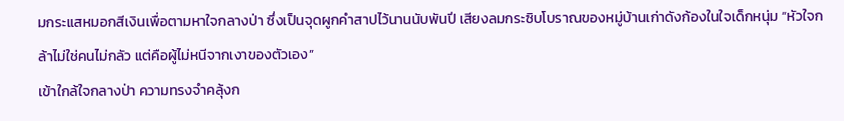มกระแสหมอกสีเงินเพื่อตามหาใจกลางป่า ซึ่งเป็นจุดผูกคำสาปไว้นานนับพันปี เสียงลมกระซิบโบราณของหมู่บ้านเก่าดังก้องในใจเด็กหนุ่ม “หัวใจกล้าไม่ใช่คนไม่กลัว แต่คือผู้ไม่หนีจากเงาของตัวเอง”
เข้าใกล้ใจกลางป่า ความทรงจำคลุ้งก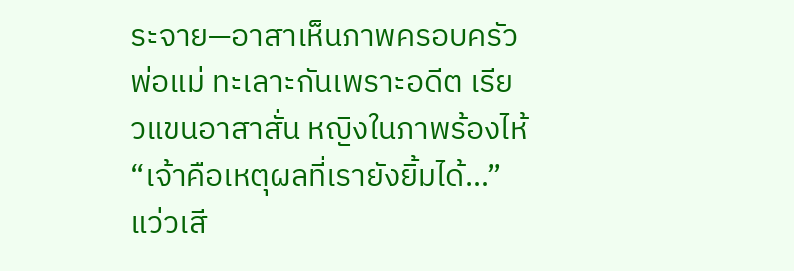ระจาย—อาสาเห็นภาพครอบครัว พ่อแม่ ทะเลาะกันเพราะอดีต เรียวแขนอาสาสั่น หญิงในภาพร้องไห้ “เจ้าคือเหตุผลที่เรายังยิ้มได้…” แว่วเสี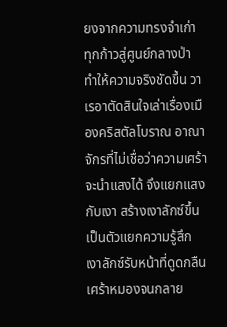ยงจากความทรงจำเก่า
ทุกก้าวสู่ศูนย์กลางป่า ทำให้ความจริงชัดขึ้น วาเรอาตัดสินใจเล่าเรื่องเมืองคริสตัลโบราณ อาณาจักรที่ไม่เชื่อว่าความเศร้าจะนำแสงได้ จึงแยกแสงกับเงา สร้างเงาลักซ์ขึ้นเป็นตัวแยกความรู้สึก เงาลักซ์รับหน้าที่ดูดกลืนเศร้าหมองจนกลาย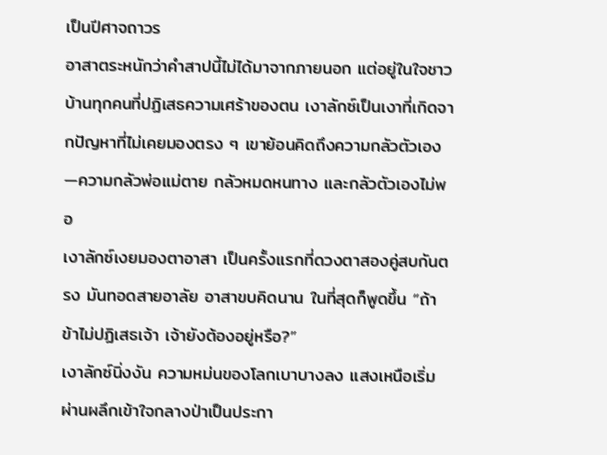เป็นปีศาจถาวร
อาสาตระหนักว่าคำสาปนี้ไม่ได้มาจากภายนอก แต่อยู่ในใจชาวบ้านทุกคนที่ปฏิเสธความเศร้าของตน เงาลักซ์เป็นเงาที่เกิดจากปัญหาที่ไม่เคยมองตรง ๆ เขาย้อนคิดถึงความกลัวตัวเอง—ความกลัวพ่อแม่ตาย กลัวหมดหนทาง และกลัวตัวเองไม่พอ
เงาลักซ์เงยมองตาอาสา เป็นครั้งแรกที่ดวงตาสองคู่สบกันตรง มันทอดสายอาลัย อาสาขบคิดนาน ในที่สุดก็พูดขึ้น “ถ้าข้าไม่ปฏิเสธเจ้า เจ้ายังต้องอยู่หรือ?”
เงาลักซ์นิ่งงัน ความหม่นของโลกเบาบางลง แสงเหนือเริ่มผ่านผลึกเข้าใจกลางป่าเป็นประกา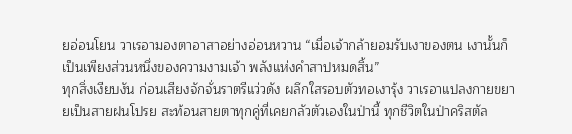ยอ่อนโยน วาเรอามองตาอาสาอย่างอ่อนหวาน “เมื่อเจ้ากล้ายอมรับเงาของตน เงานั้นก็เป็นเพียงส่วนหนึ่งของความงามเจ้า พลังแห่งคำสาปหมดสิ้น”
ทุกสิ่งเงียบงัน ก่อนเสียงจักจั่นราตรีแว่วดัง ผลึกใสรอบตัวทอเงารุ้ง วาเรอาแปลงกายขยายเป็นสายฝนโปรย สะท้อนสายตาทุกคู่ที่เคยกลัวตัวเองในป่านี้ ทุกชีวิตในป่าคริสตัล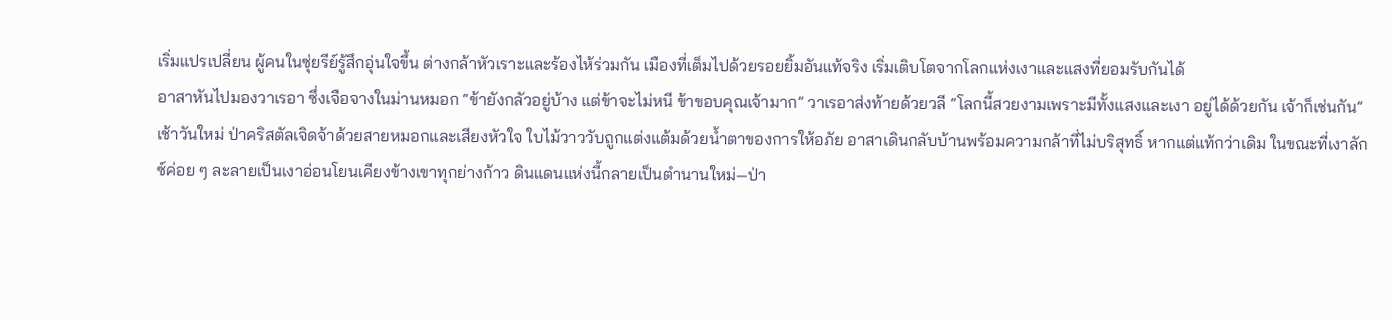เริ่มแปรเปลี่ยน ผู้คนในซุ่ยรีย์รู้สึกอุ่นใจขึ้น ต่างกล้าหัวเราะและร้องไห้ร่วมกัน เมืองที่เต็มไปด้วยรอยยิ้มอันแท้จริง เริ่มเติบโตจากโลกแห่งเงาและแสงที่ยอมรับกันได้
อาสาหันไปมองวาเรอา ซึ่งเจือจางในม่านหมอก “ข้ายังกลัวอยู่บ้าง แต่ข้าจะไม่หนี ข้าขอบคุณเจ้ามาก” วาเรอาส่งท้ายด้วยวลี “โลกนี้สวยงามเพราะมีทั้งแสงและเงา อยู่ได้ด้วยกัน เจ้าก็เช่นกัน”
เช้าวันใหม่ ป่าคริสตัลเจิดจ้าด้วยสายหมอกและเสียงหัวใจ ใบไม้วาววับถูกแต่งแต้มด้วยน้ำตาของการให้อภัย อาสาเดินกลับบ้านพร้อมความกล้าที่ไม่บริสุทธิ์ หากแต่แท้กว่าเดิม ในขณะที่เงาลักซ์ค่อย ๆ ละลายเป็นเงาอ่อนโยนเคียงข้างเขาทุกย่างก้าว ดินแดนแห่งนี้กลายเป็นตำนานใหม่—ป่า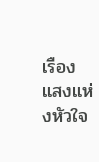เรืองแสงแห่งหัวใจ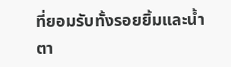ที่ยอมรับทั้งรอยยิ้มและน้ำตา